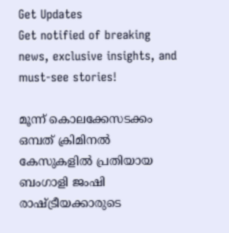Get Updates
Get notified of breaking news, exclusive insights, and must-see stories!

മൂന്ന് കൊലക്കേസടക്കം ഒമ്പത് ക്രിമിനല്‍ കേസുകളിൽ പ്രതിയായ ബംഗാളി ജംഷി രാഷ്ട്രീയക്കാരുടെ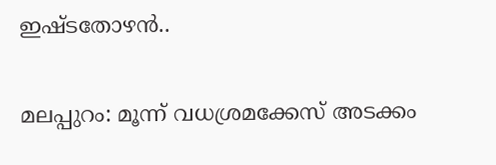ഇഷ്ടതോഴന്‍..

മലപ്പുറം: മൂന്ന് വധശ്രമക്കേസ് അടക്കം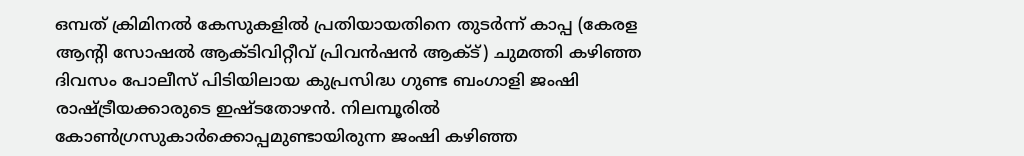ഒമ്പത് ക്രിമിനല്‍ കേസുകളില്‍ പ്രതിയായതിനെ തുടര്‍ന്ന് കാപ്പ (കേരള ആന്റി സോഷല്‍ ആക്ടിവിറ്റീവ് പ്രിവന്‍ഷന്‍ ആക്ട്) ചുമത്തി കഴിഞ്ഞ ദിവസം പോലീസ് പിടിയിലായ കുപ്രസിദ്ധ ഗുണ്ട ബംഗാളി ജംഷി രാഷ്ട്രീയക്കാരുടെ ഇഷ്ടതോഴന്‍. നിലമ്പൂരില്‍ കോണ്‍ഗ്രസുകാര്‍ക്കൊപ്പമുണ്ടായിരുന്ന ജംഷി കഴിഞ്ഞ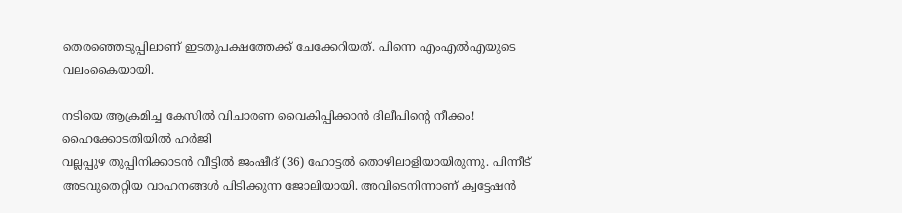തെരഞ്ഞെടുപ്പിലാണ് ഇടതുപക്ഷത്തേക്ക് ചേക്കേറിയത്. പിന്നെ എംഎല്‍എയുടെ വലംകൈയായി.

നടിയെ ആക്രമിച്ച കേസിൽ വിചാരണ വൈകിപ്പിക്കാൻ ദിലീപിന്റെ നീക്കം! ഹൈക്കോടതിയിൽ ഹർജി
വല്ലപ്പുഴ തുപ്പിനിക്കാടന്‍ വീട്ടില്‍ ജംഷീദ് (36) ഹോട്ടല്‍ തൊഴിലാളിയായിരുന്നു. പിന്നീട് അടവുതെറ്റിയ വാഹനങ്ങള്‍ പിടിക്കുന്ന ജോലിയായി. അവിടെനിന്നാണ് ക്വട്ടേഷന്‍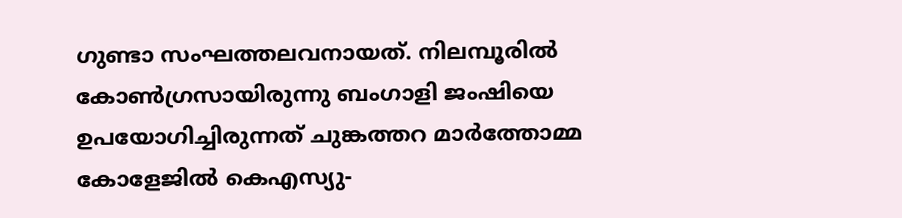ഗുണ്ടാ സംഘത്തലവനായത്. നിലമ്പൂരില്‍ കോണ്‍ഗ്രസായിരുന്നു ബംഗാളി ജംഷിയെ ഉപയോഗിച്ചിരുന്നത് ചുങ്കത്തറ മാര്‍ത്തോമ്മ കോളേജില്‍ കെഎസ്യു-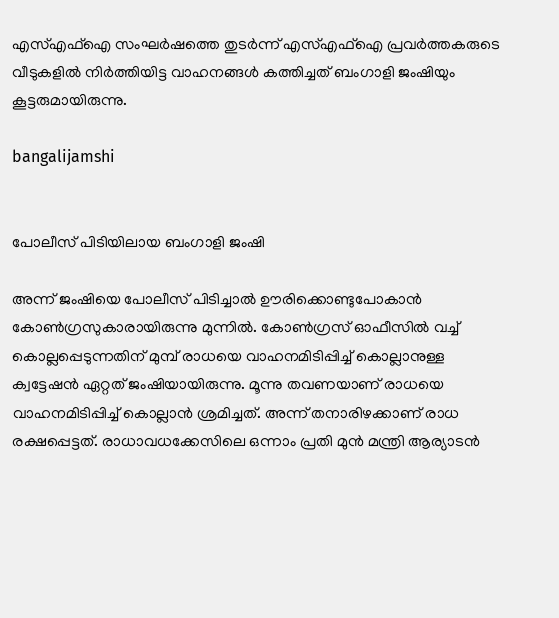എസ്എഫ്ഐ സംഘര്‍ഷത്തെ തുടര്‍ന്ന് എസ്എഫ്ഐ പ്രവര്‍ത്തകരുടെ വീടുകളില്‍ നിര്‍ത്തിയിട്ട വാഹനങ്ങള്‍ കത്തിച്ചത് ബംഗാളി ജംഷിയും കൂട്ടരുമായിരുന്നു.

bangalijamshi


പോലീസ് പിടിയിലായ ബംഗാളി ജംഷി

അന്ന് ജംഷിയെ പോലീസ് പിടിച്ചാല്‍ ഊരിക്കൊണ്ടുപോകാന്‍ കോണ്‍ഗ്രസുകാരായിരുന്നു മുന്നില്‍. കോണ്‍ഗ്രസ് ഓഫീസില്‍ വച്ച് കൊല്ലപ്പെടുന്നതിന് മുമ്പ് രാധയെ വാഹനമിടിപ്പിച്ച് കൊല്ലാനുള്ള ക്വട്ടേഷന്‍ ഏറ്റത് ജംഷിയായിരുന്നു. മൂന്നു തവണയാണ് രാധയെ വാഹനമിടിപ്പിച്ച് കൊല്ലാന്‍ ശ്രമിച്ചത്. അന്ന് തനാരിഴക്കാണ് രാധ രക്ഷപ്പെട്ടത്. രാധാവധക്കേസിലെ ഒന്നാം പ്രതി മുന്‍ മന്ത്രി ആര്യാടന്‍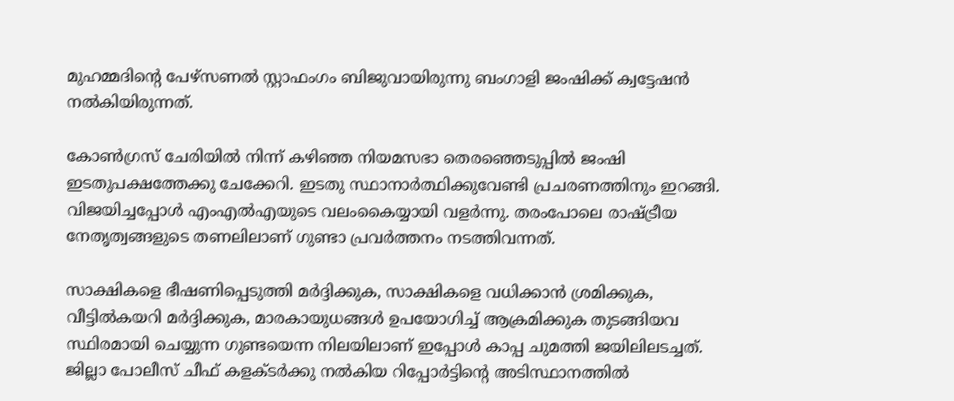മുഹമ്മദിന്റെ പേഴ്‌സണല്‍ സ്റ്റാഫംഗം ബിജുവായിരുന്നു ബംഗാളി ജംഷിക്ക് ക്വട്ടേഷന്‍ നല്‍കിയിരുന്നത്.

കോണ്‍ഗ്രസ് ചേരിയില്‍ നിന്ന് കഴിഞ്ഞ നിയമസഭാ തെരഞ്ഞെടുപ്പില്‍ ജംഷി ഇടതുപക്ഷത്തേക്കു ചേക്കേറി. ഇടതു സ്ഥാനാര്‍ത്ഥിക്കുവേണ്ടി പ്രചരണത്തിനും ഇറങ്ങി. വിജയിച്ചപ്പോള്‍ എംഎല്‍എയുടെ വലംകൈയ്യായി വളര്‍ന്നു. തരംപോലെ രാഷ്ട്രീയ നേതൃത്വങ്ങളുടെ തണലിലാണ് ഗുണ്ടാ പ്രവര്‍ത്തനം നടത്തിവന്നത്.

സാക്ഷികളെ ഭീഷണിപ്പെടുത്തി മര്‍ദ്ദിക്കുക, സാക്ഷികളെ വധിക്കാന്‍ ശ്രമിക്കുക, വീട്ടില്‍കയറി മര്‍ദ്ദിക്കുക, മാരകായുധങ്ങള്‍ ഉപയോഗിച്ച് ആക്രമിക്കുക തുടങ്ങിയവ സ്ഥിരമായി ചെയ്യുന്ന ഗുണ്ടയെന്ന നിലയിലാണ് ഇപ്പോള്‍ കാപ്പ ചുമത്തി ജയിലിലടച്ചത്. ജില്ലാ പോലീസ് ചീഫ് കളക്ടര്‍ക്കു നല്‍കിയ റിപ്പോര്‍ട്ടിന്റെ അടിസ്ഥാനത്തില്‍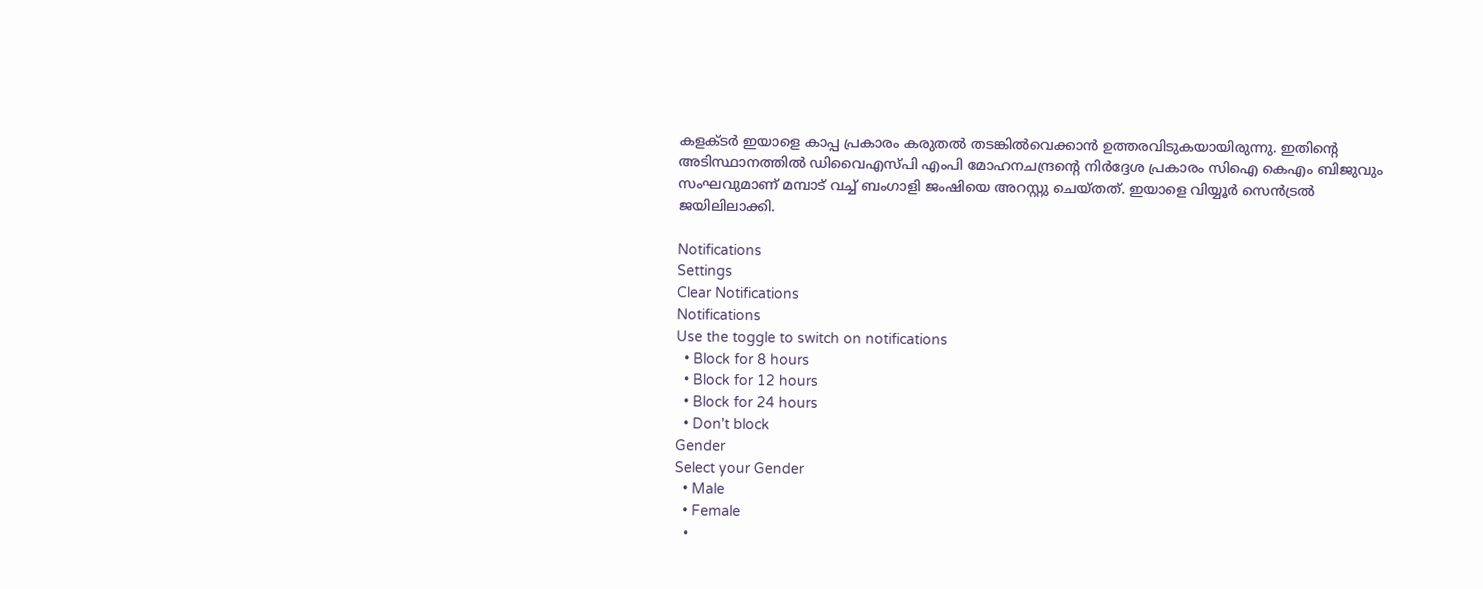കളക്ടര്‍ ഇയാളെ കാപ്പ പ്രകാരം കരുതല്‍ തടങ്കില്‍വെക്കാന്‍ ഉത്തരവിടുകയായിരുന്നു. ഇതിന്റെ അടിസ്ഥാനത്തില്‍ ഡിവൈഎസ്പി എംപി മോഹനചന്ദ്രന്റെ നിര്‍ദ്ദേശ പ്രകാരം സിഐ കെഎം ബിജുവും സംഘവുമാണ് മമ്പാട് വച്ച് ബംഗാളി ജംഷിയെ അറസ്റ്റു ചെയ്തത്. ഇയാളെ വിയ്യൂര്‍ സെന്‍ട്രല്‍ ജയിലിലാക്കി.

Notifications
Settings
Clear Notifications
Notifications
Use the toggle to switch on notifications
  • Block for 8 hours
  • Block for 12 hours
  • Block for 24 hours
  • Don't block
Gender
Select your Gender
  • Male
  • Female
  •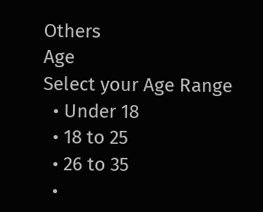Others
Age
Select your Age Range
  • Under 18
  • 18 to 25
  • 26 to 35
  •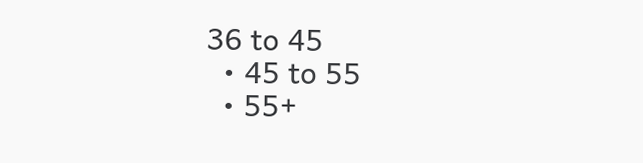36 to 45
  • 45 to 55
  • 55+